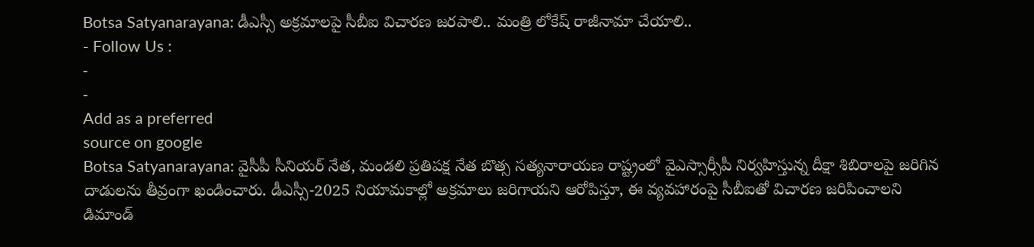Botsa Satyanarayana: డీఎస్సీ అక్రమాలపై సీబీఐ విచారణ జరపాలి.. మంత్రి లోకేష్ రాజీనామా చేయాలి..
- Follow Us :
-
-
Add as a preferred
source on google
Botsa Satyanarayana: వైసీపీ సీనియర్ నేత, మండలి ప్రతిపక్ష నేత బొత్స సత్యనారాయణ రాష్ట్రంలో వైఎస్సార్సీపీ నిర్వహిస్తున్న దీక్షా శిబిరాలపై జరిగిన దాడులను తీవ్రంగా ఖండించారు. డీఎస్సీ-2025 నియామకాల్లో అక్రమాలు జరిగాయని ఆరోపిస్తూ, ఈ వ్యవహారంపై సీబీఐతో విచారణ జరిపించాలని డిమాండ్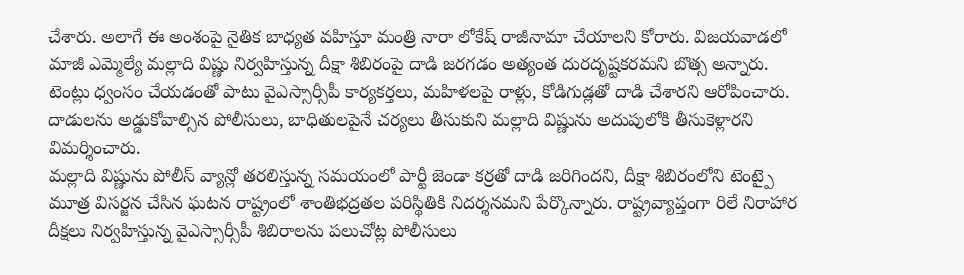చేశారు. అలాగే ఈ అంశంపై నైతిక బాధ్యత వహిస్తూ మంత్రి నారా లోకేష్ రాజీనామా చేయాలని కోరారు. విజయవాడలో మాజీ ఎమ్మెల్యే మల్లాది విష్ణు నిర్వహిస్తున్న దీక్షా శిబిరంపై దాడి జరగడం అత్యంత దురదృష్టకరమని బొత్స అన్నారు. టెంట్లు ధ్వంసం చేయడంతో పాటు వైఎస్సార్సీపీ కార్యకర్తలు, మహిళలపై రాళ్లు, కోడిగుడ్లతో దాడి చేశారని ఆరోపించారు. దాడులను అడ్డుకోవాల్సిన పోలీసులు, బాధితులపైనే చర్యలు తీసుకుని మల్లాది విష్ణును అదుపులోకి తీసుకెళ్లారని విమర్శించారు.
మల్లాది విష్ణును పోలీస్ వ్యాన్లో తరలిస్తున్న సమయంలో పార్టీ జెండా కర్రతో దాడి జరిగిందని, దీక్షా శిబిరంలోని టెంట్పై మూత్ర విసర్జన చేసిన ఘటన రాష్ట్రంలో శాంతిభద్రతల పరిస్థితికి నిదర్శనమని పేర్కొన్నారు. రాష్ట్రవ్యాప్తంగా రిలే నిరాహార దీక్షలు నిర్వహిస్తున్న వైఎస్సార్సీపీ శిబిరాలను పలుచోట్ల పోలీసులు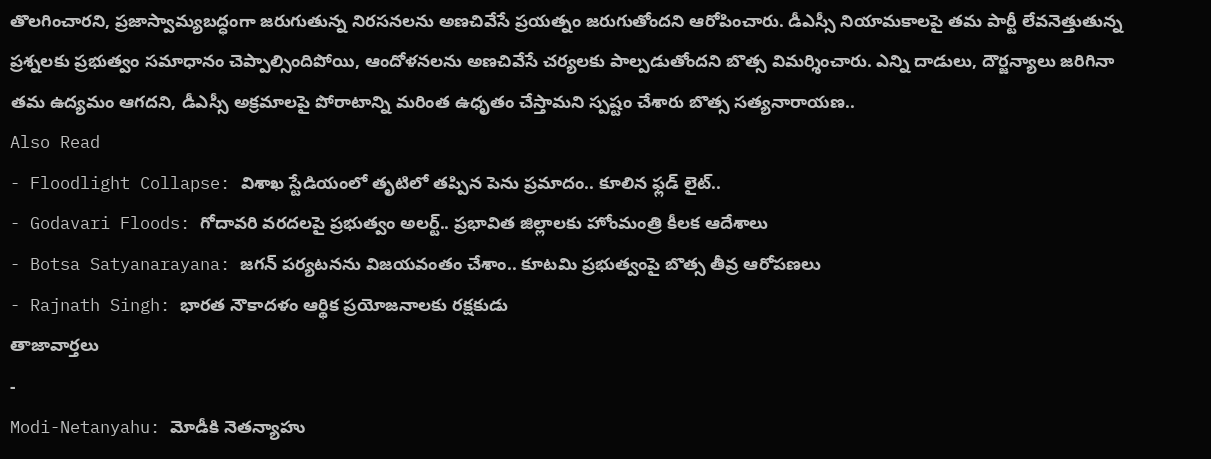తొలగించారని, ప్రజాస్వామ్యబద్ధంగా జరుగుతున్న నిరసనలను అణచివేసే ప్రయత్నం జరుగుతోందని ఆరోపించారు. డీఎస్సీ నియామకాలపై తమ పార్టీ లేవనెత్తుతున్న ప్రశ్నలకు ప్రభుత్వం సమాధానం చెప్పాల్సిందిపోయి, ఆందోళనలను అణచివేసే చర్యలకు పాల్పడుతోందని బొత్స విమర్శించారు. ఎన్ని దాడులు, దౌర్జన్యాలు జరిగినా తమ ఉద్యమం ఆగదని, డీఎస్సీ అక్రమాలపై పోరాటాన్ని మరింత ఉధృతం చేస్తామని స్పష్టం చేశారు బొత్స సత్యనారాయణ..
Also Read
- Floodlight Collapse: విశాఖ స్టేడియంలో తృటిలో తప్పిన పెను ప్రమాదం.. కూలిన ఫ్లడ్ లైట్..
- Godavari Floods: గోదావరి వరదలపై ప్రభుత్వం అలర్ట్.. ప్రభావిత జిల్లాలకు హోంమంత్రి కీలక ఆదేశాలు
- Botsa Satyanarayana: జగన్ పర్యటనను విజయవంతం చేశాం.. కూటమి ప్రభుత్వంపై బొత్స తీవ్ర ఆరోపణలు
- Rajnath Singh: భారత నౌకాదళం ఆర్థిక ప్రయోజనాలకు రక్షకుడు
తాజావార్తలు
-
Modi-Netanyahu: మోడీకి నెతన్యాహు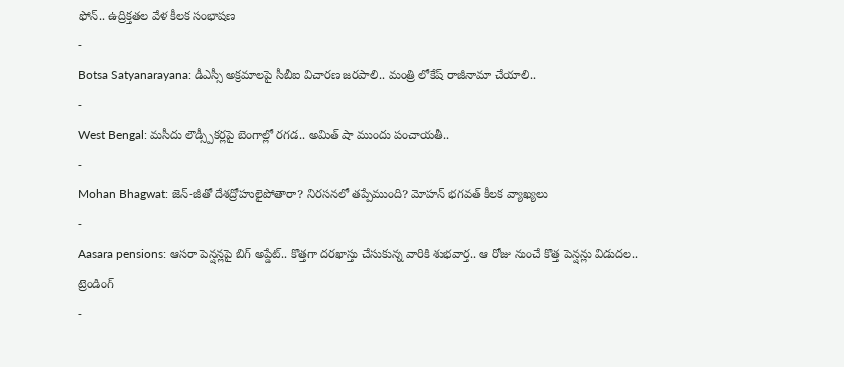ఫోన్.. ఉద్రిక్తతల వేళ కీలక సంభాషణ
-
Botsa Satyanarayana: డీఎస్సీ అక్రమాలపై సీబీఐ విచారణ జరపాలి.. మంత్రి లోకేష్ రాజీనామా చేయాలి..
-
West Bengal: మసీదు లౌడ్స్పీకర్లపై బెంగాల్లో రగడ.. అమిత్ షా ముందు పంచాయతీ..
-
Mohan Bhagwat: జెన్-జీతో దేశద్రోహులైపోతారా? నిరసనలో తప్పేముంది? మోహన్ భగవత్ కీలక వ్యాఖ్యలు
-
Aasara pensions: ఆసరా పెన్షన్లపై బిగ్ అప్డేట్.. కొత్తగా దరఖాస్తు చేసుకున్న వారికి శుభవార్త.. ఆ రోజు నుంచే కొత్త పెన్షన్లు విడుదల..
ట్రెండింగ్
-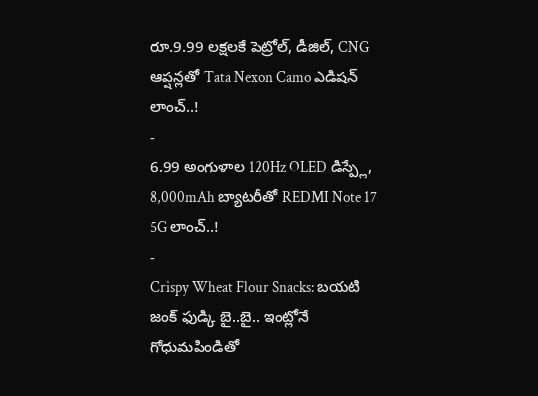రూ.9.99 లక్షలకే పెట్రోల్, డీజిల్, CNG ఆప్షన్లతో Tata Nexon Camo ఎడిషన్ లాంచ్..!
-
6.99 అంగుళాల 120Hz OLED డిస్ప్లే, 8,000mAh బ్యాటరీతో REDMI Note 17 5G లాంచ్..!
-
Crispy Wheat Flour Snacks: బయటి జంక్ ఫుడ్కి బై..బై.. ఇంట్లోనే గోధుమపిండితో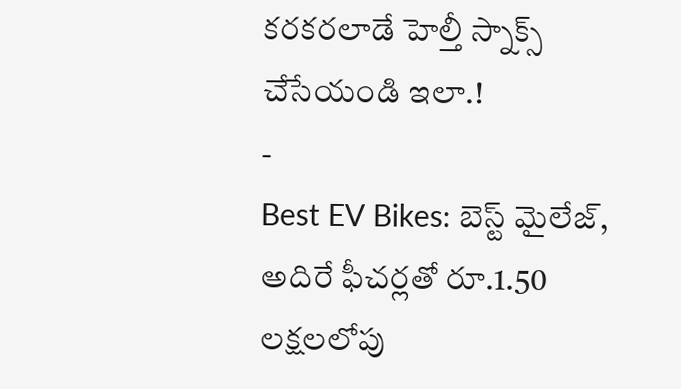కరకరలాడే హెల్తీ స్నాక్స్ చేసేయండి ఇలా.!
-
Best EV Bikes: బెస్ట్ మైలేజ్, అదిరే ఫీచర్లతో రూ.1.50 లక్షలలోపు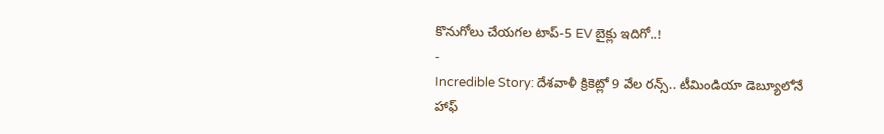కొనుగోలు చేయగల టాప్-5 EV బైక్లు ఇదిగో..!
-
Incredible Story: దేశవాళీ క్రికెట్లో 9 వేల రన్స్.. టీమిండియా డెబ్యూలోనే హాఫ్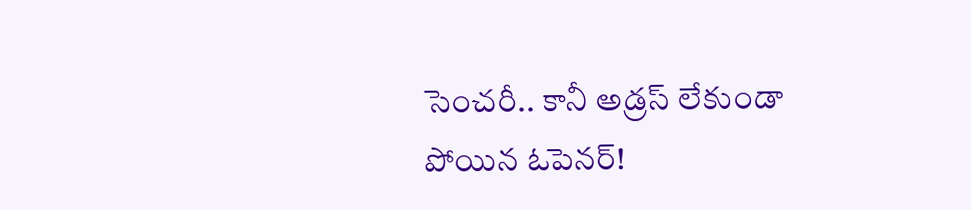సెంచరీ.. కానీ అడ్రస్ లేకుండా పోయిన ఓపెనర్!